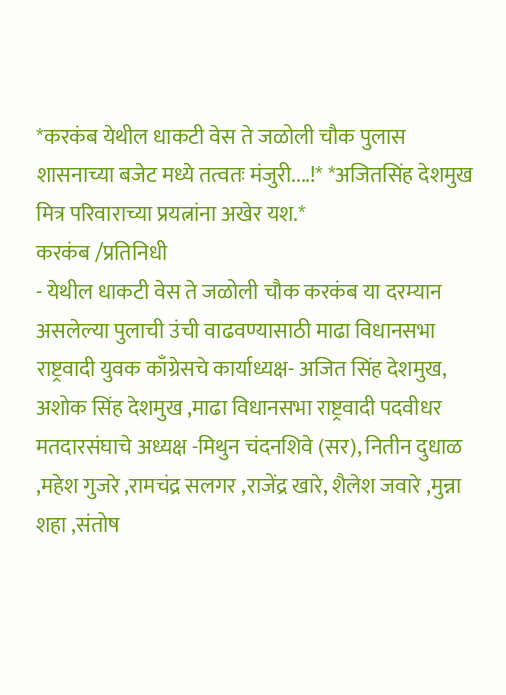*करकंब येथील धाकटी वेस ते जळोली चौक पुलास शासनाच्या बजेट मध्ये तत्वतः मंजुरी....!* *अजितसिंह देशमुख मित्र परिवाराच्या प्रयत्नांना अखेर यश.*
करकंब /प्रतिनिधी
- येथील धाकटी वेस ते जळोली चौक करकंब या दरम्यान असलेल्या पुलाची उंची वाढवण्यासाठी माढा विधानसभा राष्ट्रवादी युवक काँग्रेसचे कार्याध्यक्ष- अजित सिंह देशमुख, अशोक सिंह देशमुख ,माढा विधानसभा राष्ट्रवादी पदवीधर मतदारसंघाचे अध्यक्ष -मिथुन चंदनशिवे (सर), नितीन दुधाळ ,महेश गुजरे ,रामचंद्र सलगर ,राजेंद्र खारे, शैलेश जवारे ,मुन्ना शहा ,संतोष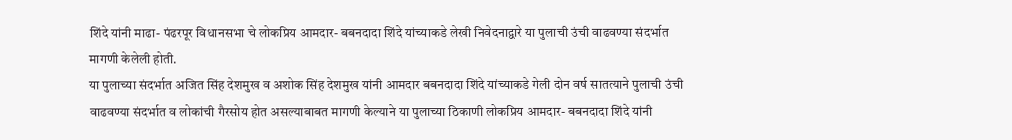शिंदे यांनी माढा- पंढरपूर विधानसभा चे लोकप्रिय आमदार- बबनदादा शिंदे यांच्याकडे लेखी निवेदनाद्वारे या पुलाची उंची वाढवण्या संदर्भात मागणी केलेली होती.
या पुलाच्या संदर्भात अजित सिंह देशमुख व अशोक सिंह देशमुख यांनी आमदार बबनदादा शिंदे यांच्याकडे गेली दोन वर्ष सातत्याने पुलाची उंची वाढवण्या संदर्भात व लोकांची गैरसोय होत असल्याबाबत मागणी केल्याने या पुलाच्या ठिकाणी लोकप्रिय आमदार- बबनदादा शिंदे यांनी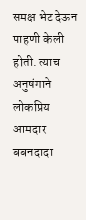समक्ष भेट देऊन पाहणी केली होती. त्याच अनुषंगाने लोकप्रिय आमदार बबनदादा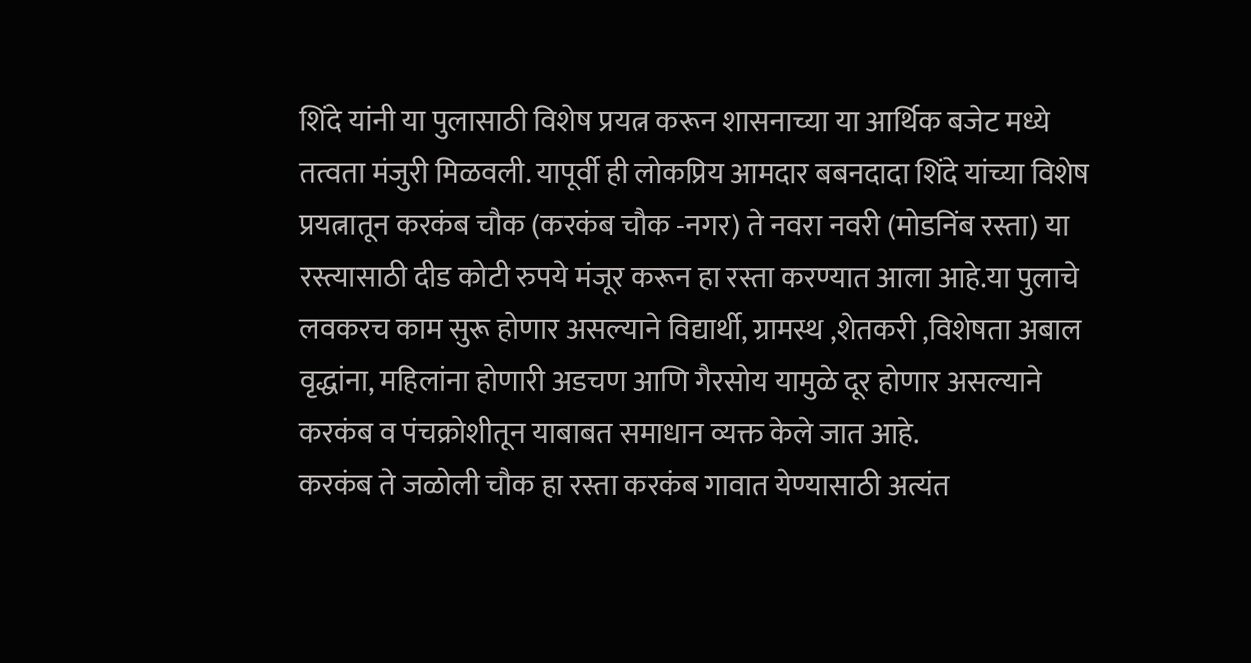शिंदे यांनी या पुलासाठी विशेष प्रयत्न करून शासनाच्या या आर्थिक बजेट मध्ये तत्वता मंजुरी मिळवली. यापूर्वी ही लोकप्रिय आमदार बबनदादा शिंदे यांच्या विशेष प्रयत्नातून करकंब चौक (करकंब चौक -नगर) ते नवरा नवरी (मोडनिंब रस्ता) या रस्त्यासाठी दीड कोटी रुपये मंजूर करून हा रस्ता करण्यात आला आहे.या पुलाचे लवकरच काम सुरू होणार असल्याने विद्यार्थी, ग्रामस्थ ,शेतकरी ,विशेषता अबाल वृद्धांना, महिलांना होणारी अडचण आणि गैरसोय यामुळे दूर होणार असल्याने करकंब व पंचक्रोशीतून याबाबत समाधान व्यक्त केले जात आहे.
करकंब ते जळोली चौक हा रस्ता करकंब गावात येण्यासाठी अत्यंत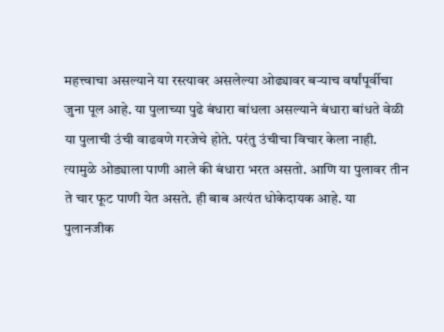महत्त्वाचा असल्याने या रस्त्यावर असलेल्या ओढ्यावर बऱ्याच वर्षांपूर्वीचा जुना पूल आहे. या पुलाच्या पुढे बंधारा बांधला असल्याने बंधारा बांधते वेळी या पुलाची उंची वाढवणे गरजेचे होते. परंतु उंचीचा विचार केला नाही. त्यामुळे ओड्याला पाणी आले की बंधारा भरत असतो. आणि या पुलावर तीन ते चार फूट पाणी येत असते. ही बाब अत्यंत धोकेदायक आहे. या पुलानजीक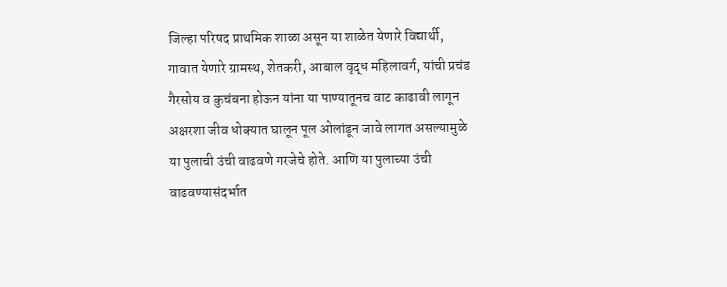जिल्हा परिषद प्राथमिक शाळा असून या शाळेत येणारे विद्यार्थी, गावात येणारे ग्रामस्थ, शेतकरी, आबाल वृद्ध महिलावर्ग, यांची प्रचंड गैरसोय व कुचंबना होऊन यांना या पाण्यातूनच वाट काढावी लागून अक्षरशा जीव धोक्यात घालून पूल ओलांडून जावे लागत असल्यामुळे या पुलाची उंची वाढवणे गरजेचे होते. आणि या पुलाच्या उंची वाढवण्यासंदर्भात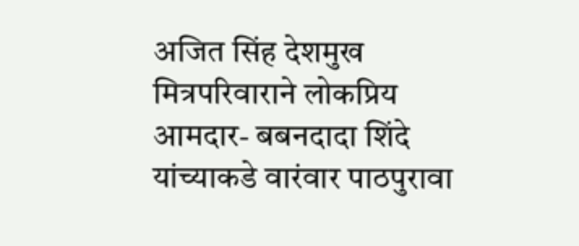अजित सिंह देशमुख मित्रपरिवाराने लोकप्रिय आमदार- बबनदादा शिंदे यांच्याकडे वारंवार पाठपुरावा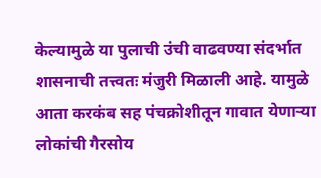केल्यामुळे या पुलाची उंची वाढवण्या संदर्भात शासनाची तत्त्वतः मंजुरी मिळाली आहे. यामुळे आता करकंब सह पंचक्रोशीतून गावात येणाऱ्या लोकांची गैरसोय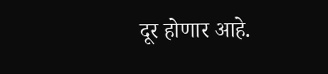दूर होणार आहे.